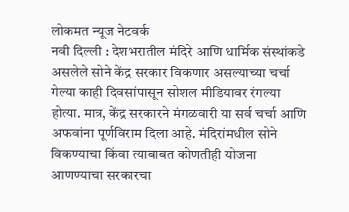लोकमत न्यूज नेटवर्क
नवी दिल्ली : देशभरातील मंदिरे आणि धार्मिक संस्थांकडे असलेले सोने केंद्र सरकार विकणार असल्याच्या चर्चा गेल्या काही दिवसांपासून सोशल मीडियावर रंगल्या होत्या. मात्र, केंद्र सरकारने मंगळवारी या सर्व चर्चा आणि अफवांना पूर्णविराम दिला आहे. मंदिरांमधील सोने विकण्याचा किंवा त्याबाबत कोणतीही योजना आणण्याचा सरकारचा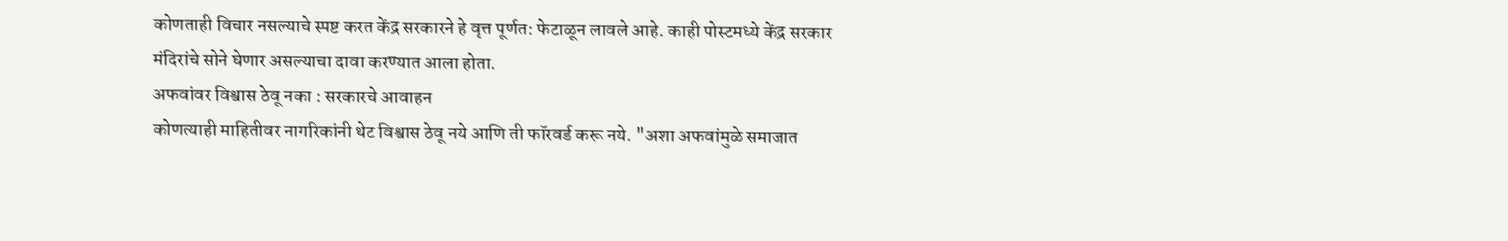कोणताही विचार नसल्याचे स्पष्ट करत केंद्र सरकारने हे वृत्त पूर्णत: फेटाळून लावले आहे. काही पोस्टमध्ये केंद्र सरकार मंदिरांचे सोने घेणार असल्याचा दावा करण्यात आला होता.
अफवांवर विश्वास ठेवू नका : सरकारचे आवाहन
कोणत्याही माहितीवर नागरिकांनी थेट विश्वास ठेवू नये आणि ती फॉरवर्ड करू नये. "अशा अफवांमुळे समाजात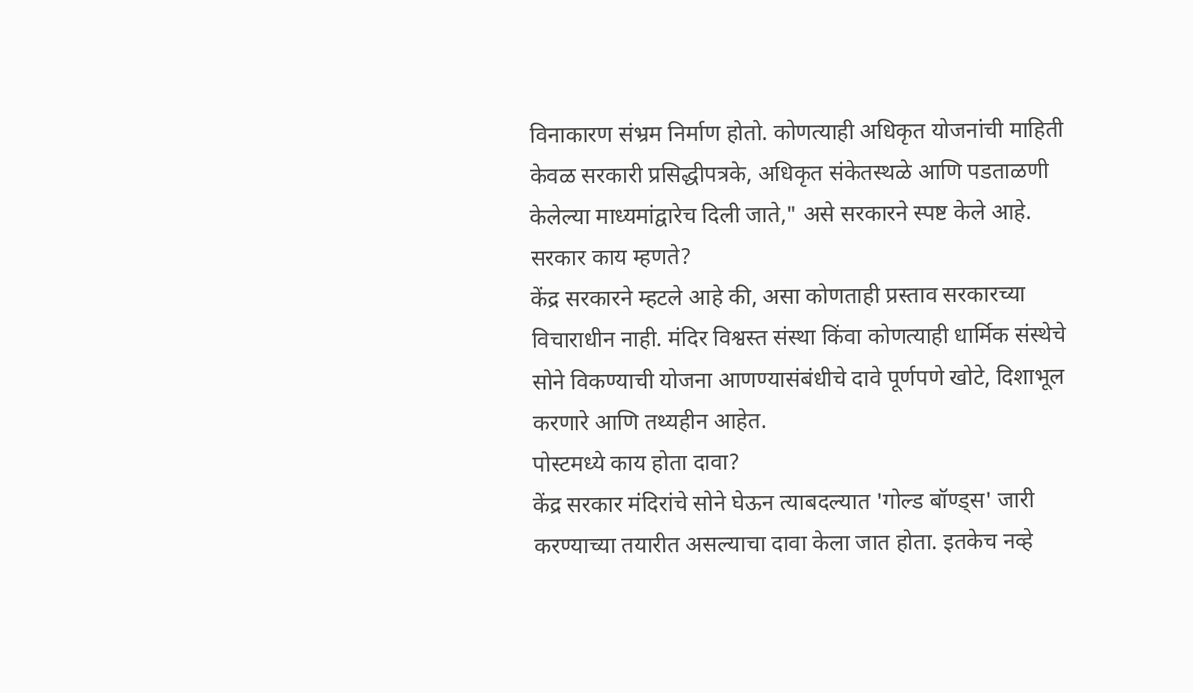विनाकारण संभ्रम निर्माण होतो. कोणत्याही अधिकृत योजनांची माहिती केवळ सरकारी प्रसिद्धीपत्रके, अधिकृत संकेतस्थळे आणि पडताळणी केलेल्या माध्यमांद्वारेच दिली जाते," असे सरकारने स्पष्ट केले आहे.
सरकार काय म्हणते?
केंद्र सरकारने म्हटले आहे की, असा कोणताही प्रस्ताव सरकारच्या विचाराधीन नाही. मंदिर विश्वस्त संस्था किंवा कोणत्याही धार्मिक संस्थेचे सोने विकण्याची योजना आणण्यासंबंधीचे दावे पूर्णपणे खोटे, दिशाभूल करणारे आणि तथ्यहीन आहेत.
पोस्टमध्ये काय होता दावा?
केंद्र सरकार मंदिरांचे सोने घेऊन त्याबदल्यात 'गोल्ड बॉण्ड्स' जारी करण्याच्या तयारीत असल्याचा दावा केला जात होता. इतकेच नव्हे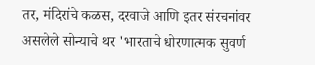तर, मंदिरांचे कळस, दरवाजे आणि इतर संरचनांवर असलेले सोन्याचे थर 'भारताचे धोरणात्मक सुवर्ण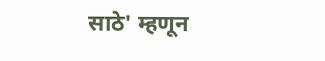साठे' म्हणून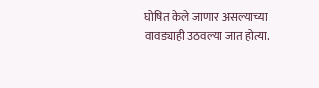घोषित केले जाणार असल्याच्या वावड्याही उठवल्या जात होत्या.